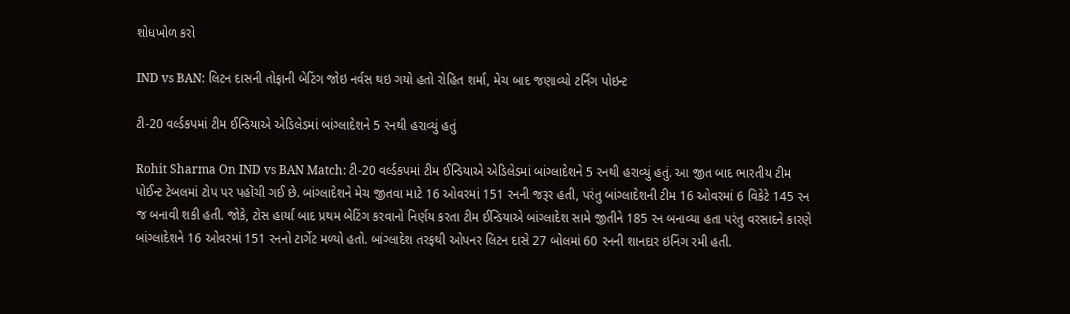શોધખોળ કરો

IND vs BAN: લિટન દાસની તોફાની બેટિંગ જોઇ નર્વસ થઇ ગયો હતો રોહિત શર્મા, મેચ બાદ જણાવ્યો ટર્નિંગ પોઇન્ટ

ટી-20 વર્લ્ડકપમાં ટીમ ઈન્ડિયાએ એડિલેડમાં બાંગ્લાદેશને 5 રનથી હરાવ્યું હતું

Rohit Sharma On IND vs BAN Match: ટી-20 વર્લ્ડકપમાં ટીમ ઈન્ડિયાએ એડિલેડમાં બાંગ્લાદેશને 5 રનથી હરાવ્યું હતું. આ જીત બાદ ભારતીય ટીમ પોઈન્ટ ટેબલમાં ટોપ પર પહોંચી ગઈ છે. બાંગ્લાદેશને મેચ જીતવા માટે 16 ઓવરમાં 151 રનની જરૂર હતી, પરંતુ બાંગ્લાદેશની ટીમ 16 ઓવરમાં 6 વિકેટે 145 રન જ બનાવી શકી હતી. જોકે, ટોસ હાર્યા બાદ પ્રથમ બેટિંગ કરવાનો નિર્ણય કરતા ટીમ ઈન્ડિયાએ બાંગ્લાદેશ સામે જીતીને 185 રન બનાવ્યા હતા પરંતુ વરસાદને કારણે બાંગ્લાદેશને 16 ઓવરમાં 151 રનનો ટાર્ગેટ મળ્યો હતો. બાંગ્લાદેશ તરફથી ઓપનર લિટન દાસે 27 બોલમાં 60 રનની શાનદાર ઇનિંગ રમી હતી.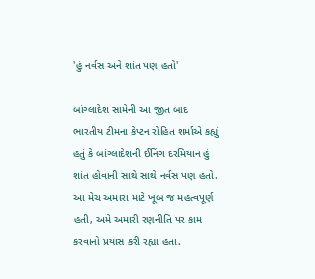'હું નર્વસ અને શાંત પણ હતો'

બાંગ્લાદેશ સામેની આ જીત બાદ ભારતીય ટીમના કેપ્ટન રોહિત શર્માએ કહ્યું હતું કે બાંગ્લાદેશની ઈનિંગ દરમિયાન હું શાંત હોવાની સાથે સાથે નર્વસ પણ હતો. આ મેચ અમારા માટે ખૂબ જ મહત્વપૂર્ણ હતી, અમે અમારી રણનીતિ પર કામ કરવાનો પ્રયાસ કરી રહ્યા હતા.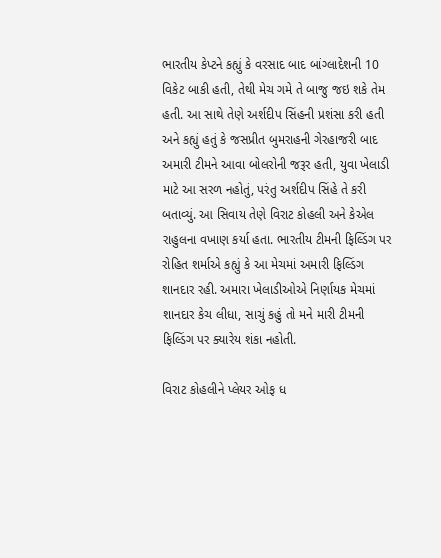ભારતીય કેપ્ટને કહ્યું કે વરસાદ બાદ બાંગ્લાદેશની 10 વિકેટ બાકી હતી, તેથી મેચ ગમે તે બાજુ જઇ શકે તેમ હતી. આ સાથે તેણે અર્શદીપ સિંહની પ્રશંસા કરી હતી અને કહ્યું હતું કે જસપ્રીત બુમરાહની ગેરહાજરી બાદ અમારી ટીમને આવા બોલરોની જરૂર હતી, યુવા ખેલાડી માટે આ સરળ નહોતું, પરંતુ અર્શદીપ સિંહે તે કરી બતાવ્યું. આ સિવાય તેણે વિરાટ કોહલી અને કેએલ રાહુલના વખાણ કર્યા હતા. ભારતીય ટીમની ફિલ્ડિંગ પર રોહિત શર્માએ કહ્યું કે આ મેચમાં અમારી ફિલ્ડિંગ શાનદાર રહી. અમારા ખેલાડીઓએ નિર્ણાયક મેચમાં શાનદાર કેચ લીધા, સાચું કહું તો મને મારી ટીમની ફિલ્ડિંગ પર ક્યારેય શંકા નહોતી.

વિરાટ કોહલીને પ્લેયર ઓફ ધ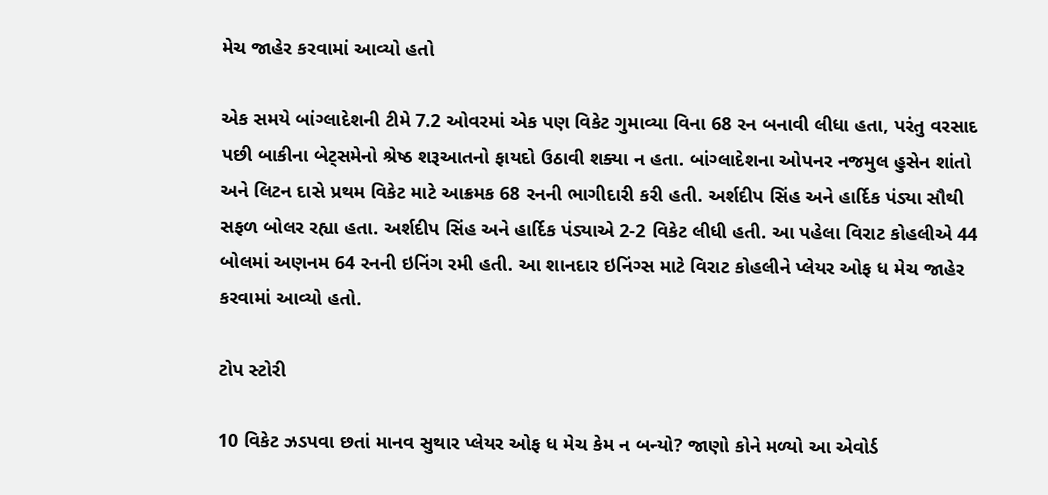મેચ જાહેર કરવામાં આવ્યો હતો

એક સમયે બાંગ્લાદેશની ટીમે 7.2 ઓવરમાં એક પણ વિકેટ ગુમાવ્યા વિના 68 રન બનાવી લીધા હતા, પરંતુ વરસાદ પછી બાકીના બેટ્સમેનો શ્રેષ્ઠ શરૂઆતનો ફાયદો ઉઠાવી શક્યા ન હતા. બાંગ્લાદેશના ઓપનર નજમુલ હુસેન શાંતો અને લિટન દાસે પ્રથમ વિકેટ માટે આક્રમક 68 રનની ભાગીદારી કરી હતી. અર્શદીપ સિંહ અને હાર્દિક પંડ્યા સૌથી સફળ બોલર રહ્યા હતા. અર્શદીપ સિંહ અને હાર્દિક પંડ્યાએ 2-2 વિકેટ લીધી હતી. આ પહેલા વિરાટ કોહલીએ 44 બોલમાં અણનમ 64 રનની ઇનિંગ રમી હતી. આ શાનદાર ઇનિંગ્સ માટે વિરાટ કોહલીને પ્લેયર ઓફ ધ મેચ જાહેર કરવામાં આવ્યો હતો.

ટોપ સ્ટોરી

10 વિકેટ ઝડપવા છતાં માનવ સુથાર પ્લેયર ઓફ ધ મેચ કેમ ન બન્યો? જાણો કોને મળ્યો આ એવોર્ડ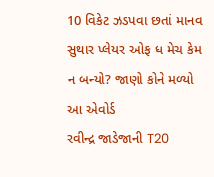10 વિકેટ ઝડપવા છતાં માનવ સુથાર પ્લેયર ઓફ ધ મેચ કેમ ન બન્યો? જાણો કોને મળ્યો આ એવોર્ડ
રવીન્દ્ર જાડેજાની T20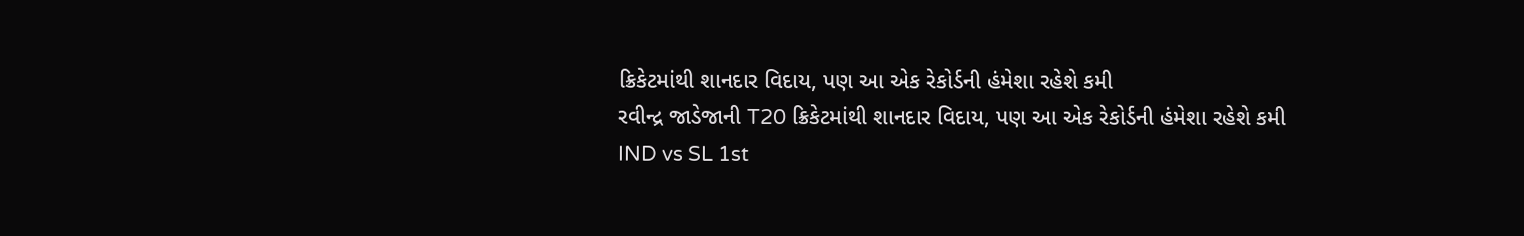ક્રિકેટમાંથી શાનદાર વિદાય, પણ આ એક રેકોર્ડની હંમેશા રહેશે કમી
રવીન્દ્ર જાડેજાની T20 ક્રિકેટમાંથી શાનદાર વિદાય, પણ આ એક રેકોર્ડની હંમેશા રહેશે કમી
IND vs SL 1st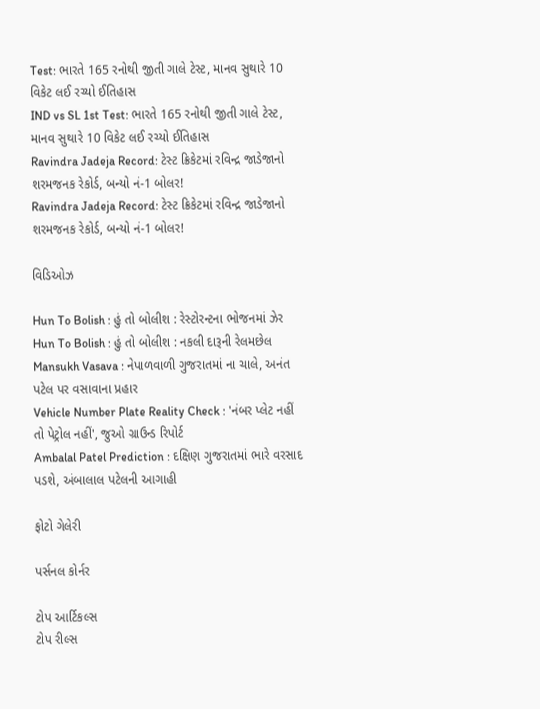Test: ભારતે 165 રનોથી જીતી ગાલે ટેસ્ટ, માનવ સુથારે 10 વિકેટ લઈ રચ્યો ઈતિહાસ
IND vs SL 1st Test: ભારતે 165 રનોથી જીતી ગાલે ટેસ્ટ, માનવ સુથારે 10 વિકેટ લઈ રચ્યો ઈતિહાસ
Ravindra Jadeja Record: ટેસ્ટ ક્રિકેટમાં રવિન્દ્ર જાડેજાનો શરમજનક રેકોર્ડ, બન્યો નં-1 બોલર!
Ravindra Jadeja Record: ટેસ્ટ ક્રિકેટમાં રવિન્દ્ર જાડેજાનો શરમજનક રેકોર્ડ, બન્યો નં-1 બોલર!

વિડિઓઝ

Hun To Bolish : હું તો બોલીશ : રેસ્ટોરન્ટના ભોજનમાં ઝેર
Hun To Bolish : હું તો બોલીશ : નકલી દારૂની રેલમછેલ
Mansukh Vasava : નેપાળવાળી ગુજરાતમાં ના ચાલે, અનંત પટેલ પર વસાવાના પ્રહાર
Vehicle Number Plate Reality Check : 'નંબર પ્લેટ નહીં તો પેટ્રોલ નહીં', જુઓ ગ્રાઉન્ડ રિપોર્ટ
Ambalal Patel Prediction : દક્ષિણ ગુજરાતમાં ભારે વરસાદ પડશે, અંબાલાલ પટેલની આગાહી

ફોટો ગેલેરી

પર્સનલ કોર્નર

ટોપ આર્ટિકલ્સ
ટોપ રીલ્સ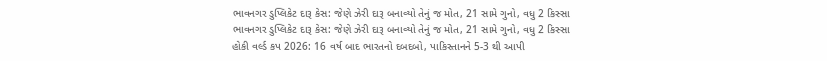ભાવનગર ડુપ્લિકેટ દારૂ કેસ: જેણે ઝેરી દારૂ બનાવ્યો તેનું જ મોત, 21 સામે ગુનો, વધુ 2 કિસ્સા
ભાવનગર ડુપ્લિકેટ દારૂ કેસ: જેણે ઝેરી દારૂ બનાવ્યો તેનું જ મોત, 21 સામે ગુનો, વધુ 2 કિસ્સા
હોકી વર્લ્ડ કપ 2026: 16 વર્ષ બાદ ભારતનો દબદબો, પાકિસ્તાનને 5-3 થી આપી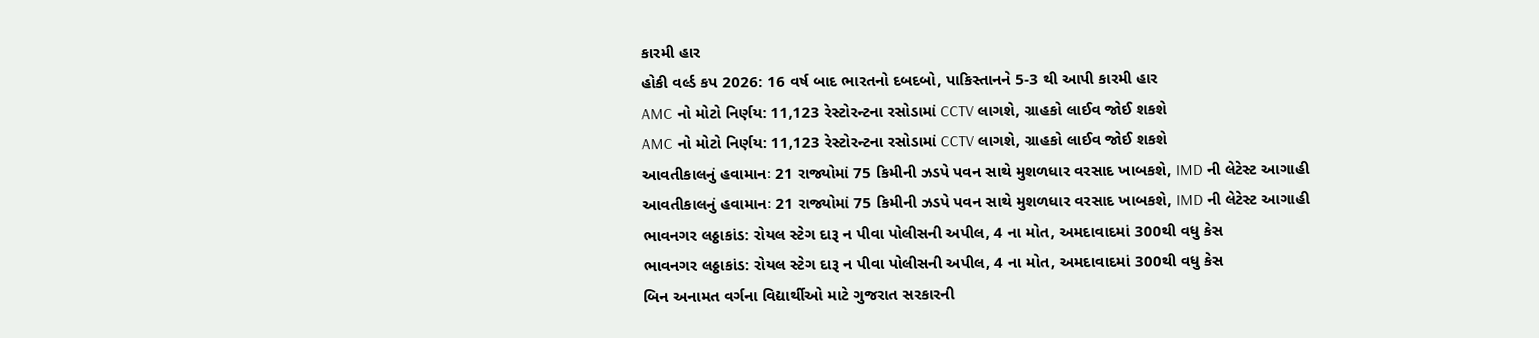કારમી હાર
હોકી વર્લ્ડ કપ 2026: 16 વર્ષ બાદ ભારતનો દબદબો, પાકિસ્તાનને 5-3 થી આપી કારમી હાર
AMC નો મોટો નિર્ણય: 11,123 રેસ્ટોરન્ટના રસોડામાં CCTV લાગશે, ગ્રાહકો લાઈવ જોઈ શકશે
AMC નો મોટો નિર્ણય: 11,123 રેસ્ટોરન્ટના રસોડામાં CCTV લાગશે, ગ્રાહકો લાઈવ જોઈ શકશે
આવતીકાલનું હવામાનઃ 21 રાજ્યોમાં 75 કિમીની ઝડપે પવન સાથે મુશળધાર વરસાદ ખાબકશે, IMD ની લેટેસ્ટ આગાહી
આવતીકાલનું હવામાનઃ 21 રાજ્યોમાં 75 કિમીની ઝડપે પવન સાથે મુશળધાર વરસાદ ખાબકશે, IMD ની લેટેસ્ટ આગાહી
ભાવનગર લઠ્ઠાકાંડ: રોયલ સ્ટેગ દારૂ ન પીવા પોલીસની અપીલ, 4 ના મોત, અમદાવાદમાં 300થી વધુ કેસ
ભાવનગર લઠ્ઠાકાંડ: રોયલ સ્ટેગ દારૂ ન પીવા પોલીસની અપીલ, 4 ના મોત, અમદાવાદમાં 300થી વધુ કેસ
બિન અનામત વર્ગના વિદ્યાર્થીઓ માટે ગુજરાત સરકારની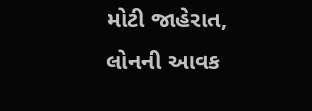મોટી જાહેરાત, લોનની આવક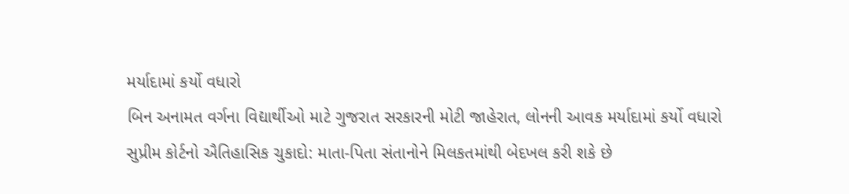મર્યાદામાં કર્યો વધારો
બિન અનામત વર્ગના વિદ્યાર્થીઓ માટે ગુજરાત સરકારની મોટી જાહેરાત, લોનની આવક મર્યાદામાં કર્યો વધારો
સુપ્રીમ કોર્ટનો ઐતિહાસિક ચુકાદો: માતા-પિતા સંતાનોને મિલકતમાંથી બેદખલ કરી શકે છે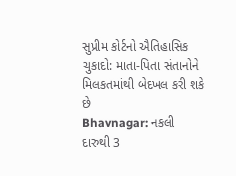સુપ્રીમ કોર્ટનો ઐતિહાસિક ચુકાદો: માતા-પિતા સંતાનોને મિલકતમાંથી બેદખલ કરી શકે છે
Bhavnagar: નકલી દારુથી 3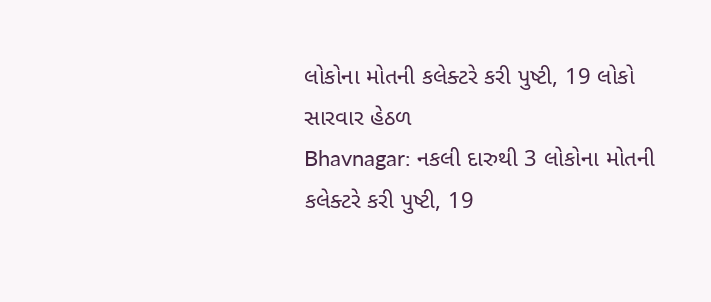લોકોના મોતની કલેક્ટરે કરી પુષ્ટી, 19 લોકો સારવાર હેઠળ
Bhavnagar: નકલી દારુથી 3 લોકોના મોતની કલેક્ટરે કરી પુષ્ટી, 19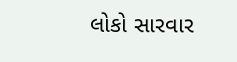લોકો સારવાર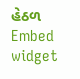હેઠળ
Embed widget